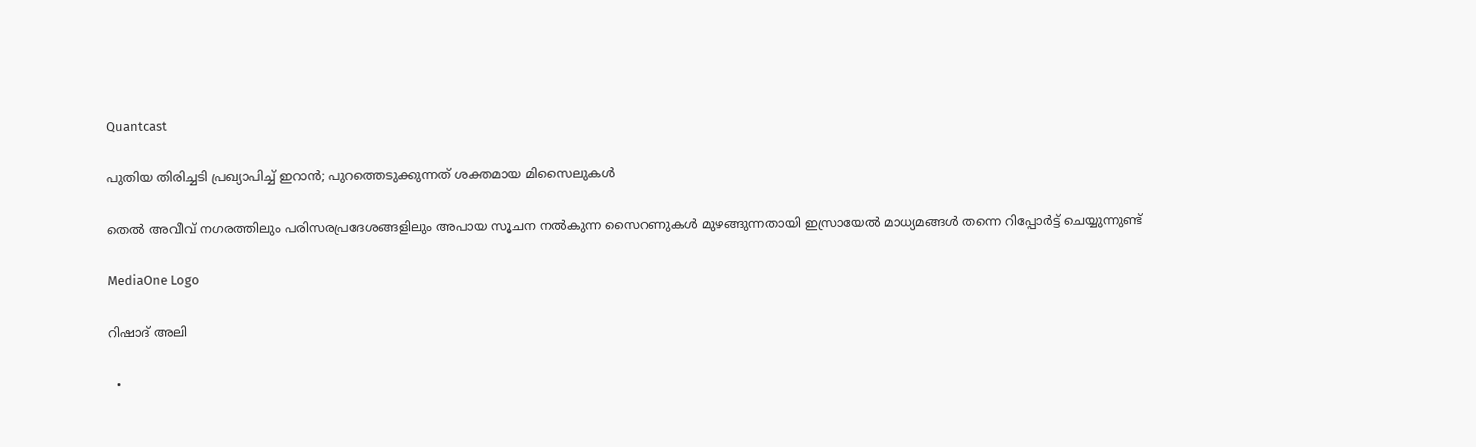Quantcast

പുതിയ തിരിച്ചടി പ്രഖ്യാപിച്ച് ഇറാൻ; പുറത്തെടുക്കുന്നത് ശക്തമായ മിസൈലുകള്‍

തെല്‍ അവീവ് നഗരത്തിലും പരിസരപ്രദേശങ്ങളിലും അപായ സൂചന നൽകുന്ന സൈറണുകൾ മുഴങ്ങുന്നതായി ഇസ്രായേൽ മാധ്യമങ്ങൾ തന്നെ റിപ്പോർട്ട് ചെയ്യുന്നുണ്ട്

MediaOne Logo

റിഷാദ് അലി

  •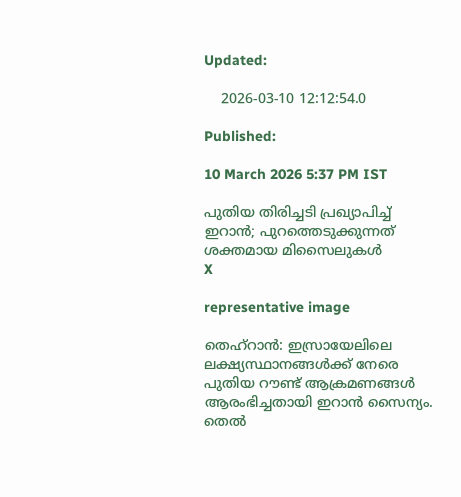Updated:

    2026-03-10 12:12:54.0

Published:

10 March 2026 5:37 PM IST

പുതിയ തിരിച്ചടി പ്രഖ്യാപിച്ച് ഇറാൻ; പുറത്തെടുക്കുന്നത് ശക്തമായ മിസൈലുകള്‍
X

representative image

തെഹ്റാന്‍: ഇസ്രായേലിലെ ലക്ഷ്യസ്ഥാനങ്ങൾക്ക് നേരെ പുതിയ റൗണ്ട് ആക്രമണങ്ങൾ ആരംഭിച്ചതായി ഇറാൻ സൈന്യം. തെല്‍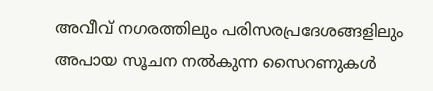അവീവ് നഗരത്തിലും പരിസരപ്രദേശങ്ങളിലും അപായ സൂചന നൽകുന്ന സൈറണുകൾ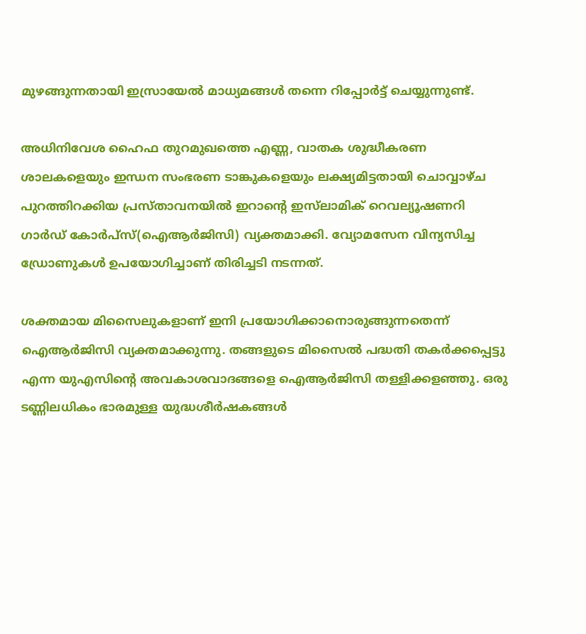മുഴങ്ങുന്നതായി ഇസ്രായേൽ മാധ്യമങ്ങൾ തന്നെ റിപ്പോർട്ട് ചെയ്യുന്നുണ്ട്.

അധിനിവേശ ഹൈഫ തുറമുഖത്തെ എണ്ണ, വാതക ശുദ്ധീകരണ ശാലകളെയും ഇന്ധന സംഭരണ ടാങ്കുകളെയും ലക്ഷ്യമിട്ടതായി ചൊവ്വാഴ്ച പുറത്തിറക്കിയ പ്രസ്താവനയിൽ ഇറാന്റെ ഇസ്‌ലാമിക് റെവല്യൂഷണറി ഗാർഡ് കോർപ്സ്(ഐആര്‍ജിസി) വ്യക്തമാക്കി. വ്യോമസേന വിന്യസിച്ച ഡ്രോണുകൾ ഉപയോഗിച്ചാണ് തിരിച്ചടി നടന്നത്.

ശക്തമായ മിസൈലുകളാണ് ഇനി പ്രയോഗിക്കാനൊരുങ്ങുന്നതെന്ന് ഐആര്‍ജിസി വ്യക്തമാക്കുന്നു. തങ്ങളുടെ മിസൈൽ പദ്ധതി തകർക്കപ്പെട്ടു എന്ന യുഎസിന്റെ അവകാശവാദങ്ങളെ ഐആര്‍ജിസി തള്ളിക്കളഞ്ഞു. ഒരു ടണ്ണിലധികം ഭാരമുള്ള യുദ്ധശീർഷകങ്ങൾ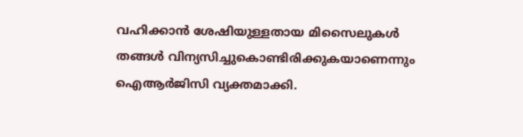വഹിക്കാൻ ശേഷിയുള്ളതായ മിസൈലുകൾ തങ്ങൾ വിന്യസിച്ചുകൊണ്ടിരിക്കുകയാണെന്നും ഐആര്‍ജിസി വ്യക്തമാക്കി.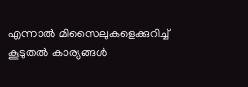എന്നാല്‍ മിസൈലുകളെക്കുറിച്ച് കൂടുതല്‍ കാര്യങ്ങള്‍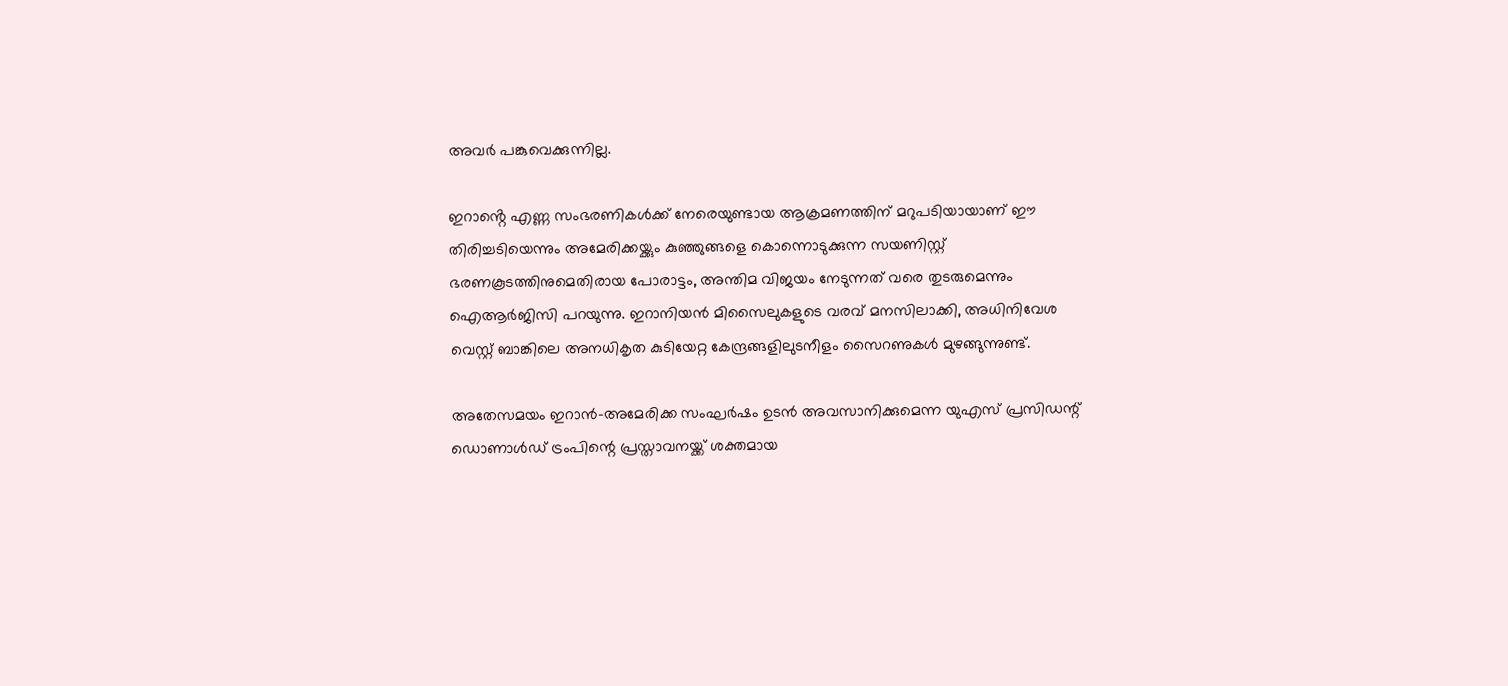അവര്‍ പങ്കുവെക്കുന്നില്ല.

ഇറാൻ്റെ എണ്ണ സംഭരണികൾക്ക് നേരെയുണ്ടായ ആക്രമണത്തിന് മറുപടിയായാണ് ഈ തിരിച്ചടിയെന്നും അമേരിക്കയ്ക്കും കുഞ്ഞുങ്ങളെ കൊന്നൊടുക്കുന്ന സയണിസ്റ്റ് ഭരണകൂടത്തിനുമെതിരായ പോരാട്ടം, അന്തിമ വിജയം നേടുന്നത് വരെ തുടരുമെന്നും ഐആര്‍ജിസി പറയുന്നു. ഇറാനിയൻ മിസൈലുകളുടെ വരവ് മനസിലാക്കി, അധിനിവേശ വെസ്റ്റ് ബാങ്കിലെ അനധികൃത കുടിയേറ്റ കേന്ദ്രങ്ങളിലുടനീളം സൈറണുകൾ മുഴങ്ങുന്നുണ്ട്.

അതേസമയം ഇറാൻ-അമേരിക്ക സംഘർഷം ഉടൻ അവസാനിക്കുമെന്ന യുഎസ് പ്രസിഡന്റ് ഡൊണാൾഡ് ട്രംപിന്റെ പ്രസ്താവനയ്ക്ക് ശക്തമായ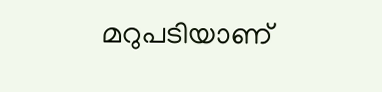മറുപടിയാണ്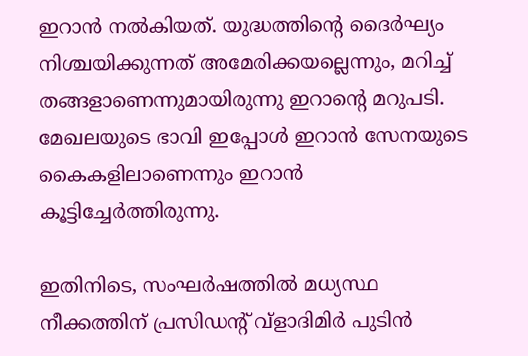ഇറാൻ നല്‍കിയത്. യുദ്ധത്തിന്റെ ദൈർഘ്യം നിശ്ചയിക്കുന്നത് അമേരിക്കയല്ലെന്നും, മറിച്ച് തങ്ങളാണെന്നുമായിരുന്നു ഇറാന്റെ മറുപടി. മേഖലയുടെ ഭാവി ഇപ്പോൾ ഇറാൻ സേനയുടെ കൈകളിലാണെന്നും ഇറാന്‍ കൂട്ടിച്ചേർത്തിരുന്നു.

ഇതിനിടെ, സംഘർഷത്തിൽ മധ്യസ്ഥ നീക്കത്തിന് പ്രസിഡന്റ് വ്‌ളാദിമിർ പുടിൻ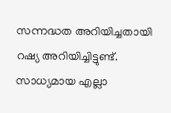സന്നദ്ധത അറിയിച്ചതായി റഷ്യ അറിയിച്ചിട്ടുണ്ട്. സാധ്യമായ എല്ലാ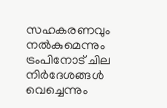സഹകരണവും നൽകുമെന്നും ട്രംപിനോട് ചില നിർദേശങ്ങൾ വെച്ചെന്നും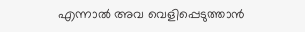എന്നാൽ അവ വെളിപ്പെടുത്താൻ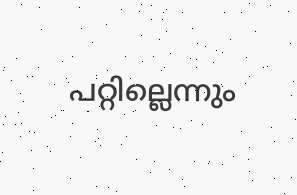പറ്റില്ലെന്നും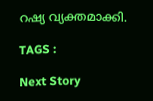റഷ്യ വ്യക്തമാക്കി.

TAGS :

Next Story